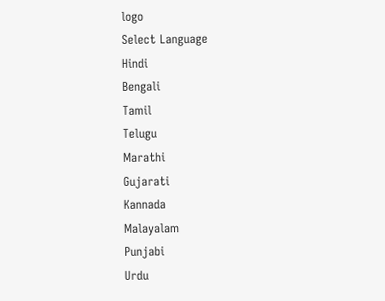logo
Select Language
Hindi
Bengali
Tamil
Telugu
Marathi
Gujarati
Kannada
Malayalam
Punjabi
Urdu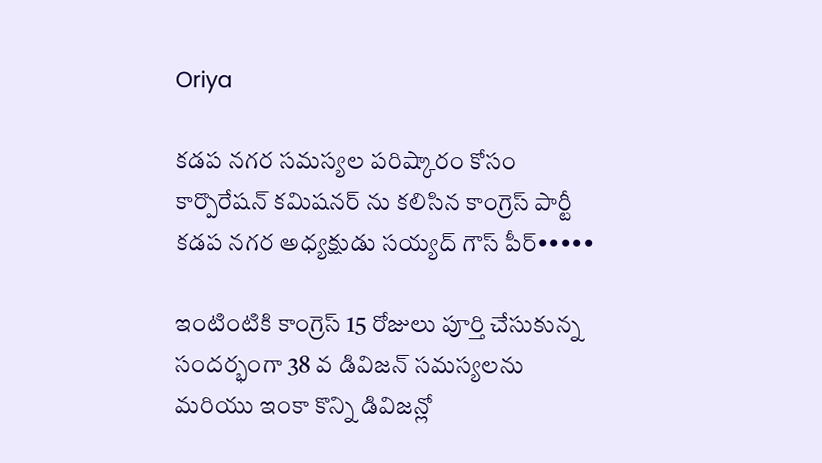Oriya

కడప నగర సమస్యల పరిష్కారం కోసం కార్పొరేషన్ కమిషనర్ ను కలిసిన కాంగ్రెస్ పార్టీ కడప నగర అధ్యక్షుడు సయ్యద్ గౌస్ పీర్•••••

ఇంటింటికి కాంగ్రెస్ 15 రోజులు పూర్తి చేసుకున్న సందర్భంగా 38 వ డివిజన్ సమస్యలను మరియు ఇంకా కొన్ని డివిజన్లో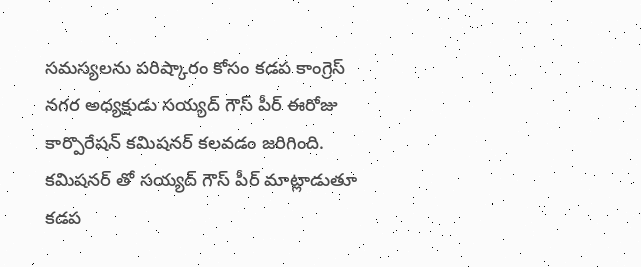సమస్యలను పరిష్కారం కోసం కడప కాంగ్రెస్ నగర అధ్యక్షుడు సయ్యద్ గౌస్ పీర్ ఈరోజు కార్పొరేషన్ కమిషనర్ కలవడం జరిగింది. కమిషనర్ తో సయ్యద్ గౌస్ పీర్ మాట్లాడుతూ కడప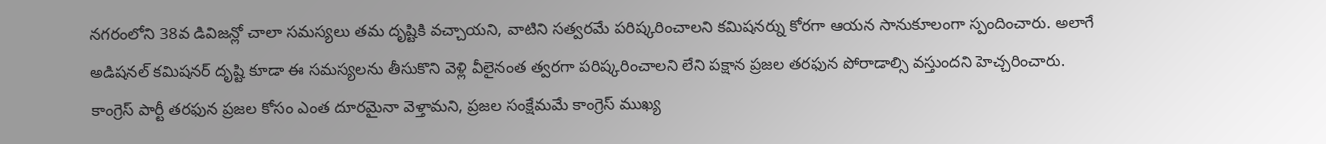నగరంలోని 38వ డివిజన్లో చాలా సమస్యలు తమ దృష్టికి వచ్చాయని, వాటిని సత్వరమే పరిష్కరించాలని కమిషనర్ను కోరగా ఆయన సానుకూలంగా స్పందించారు. అలాగే అడిషనల్ కమిషనర్ దృష్టి కూడా ఈ సమస్యలను తీసుకొని వెళ్లి వీలైనంత త్వరగా పరిష్కరించాలని లేని పక్షాన ప్రజల తరఫున పోరాడాల్సి వస్తుందని హెచ్చరించారు. కాంగ్రెస్ పార్టీ తరఫున ప్రజల కోసం ఎంత దూరమైనా వెళ్తామని, ప్రజల సంక్షేమమే కాంగ్రెస్ ముఖ్య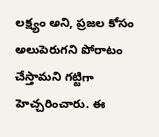లక్ష్యం అని, ప్రజల కోసం అలుపెరుగని పోరాటం చేస్తామని గట్టిగా హెచ్చరించారు. ఈ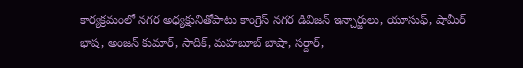కార్యక్రమంలో నగర అధ్యక్షునితోపాటు కాంగ్రెస్ నగర డివిజన్ ఇన్చార్జులు, యూసుఫ్, షామీర్ భాష, అంజన్ కుమార్, సాదిక్, మహబూబ్ బాషా, సర్దార్,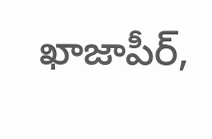ఖాజాపీర్,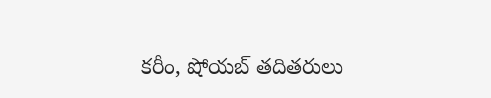కరీం, షోయబ్ తదితరులు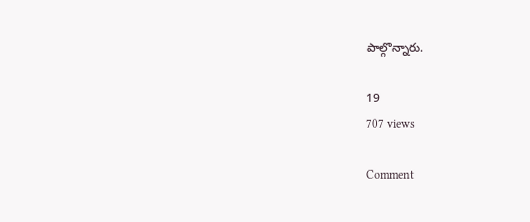పాల్గొన్నారు.

19
707 views

Comment